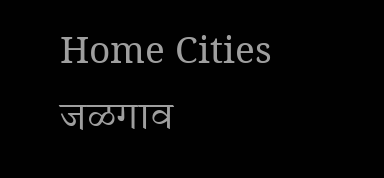Home Cities जळगाव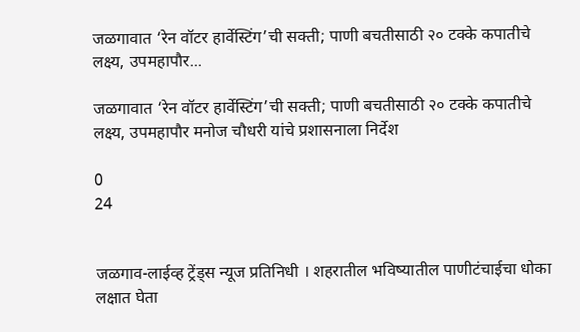जळगावात ‘रेन वॉटर हार्वेस्टिंग’ची सक्ती; पाणी बचतीसाठी २० टक्के कपातीचे लक्ष्य, उपमहापौर...

जळगावात ‘रेन वॉटर हार्वेस्टिंग’ची सक्ती; पाणी बचतीसाठी २० टक्के कपातीचे लक्ष्य, उपमहापौर मनोज चौधरी यांचे प्रशासनाला निर्देश

0
24


जळगाव-लाईव्ह ट्रेंड्स न्यूज प्रतिनिधी । शहरातील भविष्यातील पाणीटंचाईचा धोका लक्षात घेता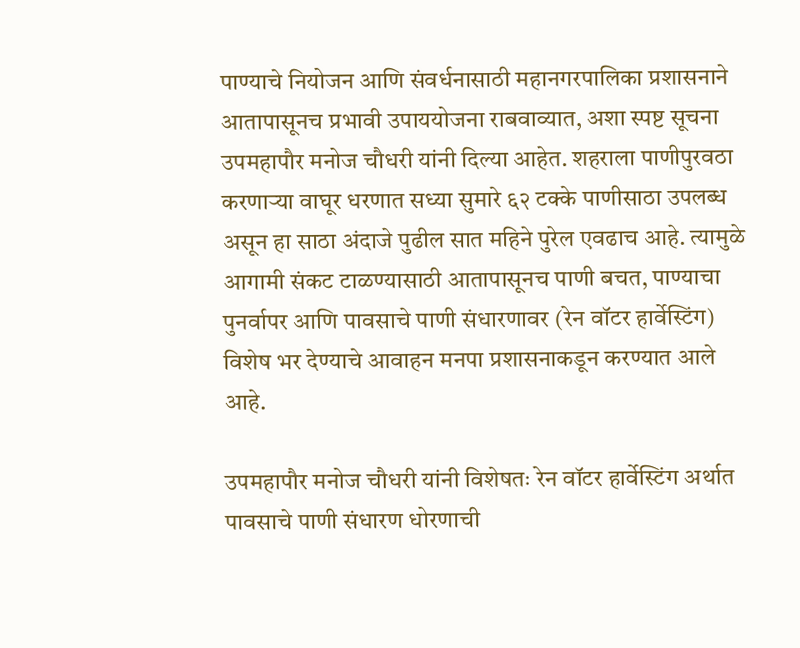पाण्याचे नियोजन आणि संवर्धनासाठी महानगरपालिका प्रशासनाने आतापासूनच प्रभावी उपाययोजना राबवाव्यात, अशा स्पष्ट सूचना उपमहापौर मनोज चौधरी यांनी दिल्या आहेत. शहराला पाणीपुरवठा करणाऱ्या वाघूर धरणात सध्या सुमारे ६२ टक्के पाणीसाठा उपलब्ध असून हा साठा अंदाजे पुढील सात महिने पुरेल एवढाच आहे. त्यामुळे आगामी संकट टाळण्यासाठी आतापासूनच पाणी बचत, पाण्याचा पुनर्वापर आणि पावसाचे पाणी संधारणावर (रेन वॉटर हार्वेस्टिंग) विशेष भर देण्याचे आवाहन मनपा प्रशासनाकडून करण्यात आले आहे.

उपमहापौर मनोज चौधरी यांनी विशेषतः रेन वॉटर हार्वेस्टिंग अर्थात पावसाचे पाणी संधारण धोरणाची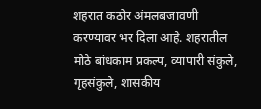शहरात कठोर अंमलबजावणी करण्यावर भर दिला आहे. शहरातील मोठे बांधकाम प्रकल्प, व्यापारी संकुले, गृहसंकुले, शासकीय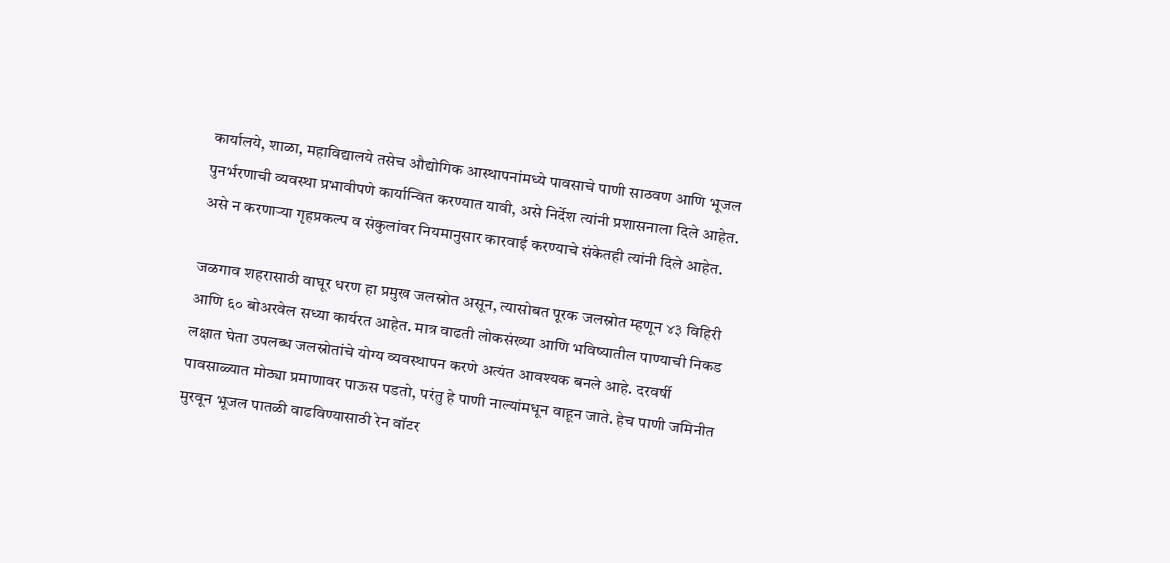कार्यालये, शाळा, महाविद्यालये तसेच औद्योगिक आस्थापनांमध्ये पावसाचे पाणी साठवण आणि भूजल पुनर्भरणाची व्यवस्था प्रभावीपणे कार्यान्वित करण्यात यावी, असे निर्देश त्यांनी प्रशासनाला दिले आहेत. असे न करणाऱ्या गृहप्रकल्प व संकुलांवर नियमानुसार कारवाई करण्याचे संकेतही त्यांनी दिले आहेत.

जळगाव शहरासाठी वाघूर धरण हा प्रमुख जलस्रोत असून, त्यासोबत पूरक जलस्रोत म्हणून ४३ विहिरी आणि ६० बोअरवेल सध्या कार्यरत आहेत. मात्र वाढती लोकसंख्या आणि भविष्यातील पाण्याची निकड लक्षात घेता उपलब्ध जलस्रोतांचे योग्य व्यवस्थापन करणे अत्यंत आवश्यक बनले आहे. दरवर्षी पावसाळ्यात मोठ्या प्रमाणावर पाऊस पडतो, परंतु हे पाणी नाल्यांमधून वाहून जाते. हेच पाणी जमिनीत मुरवून भूजल पातळी वाढविण्यासाठी रेन वॉटर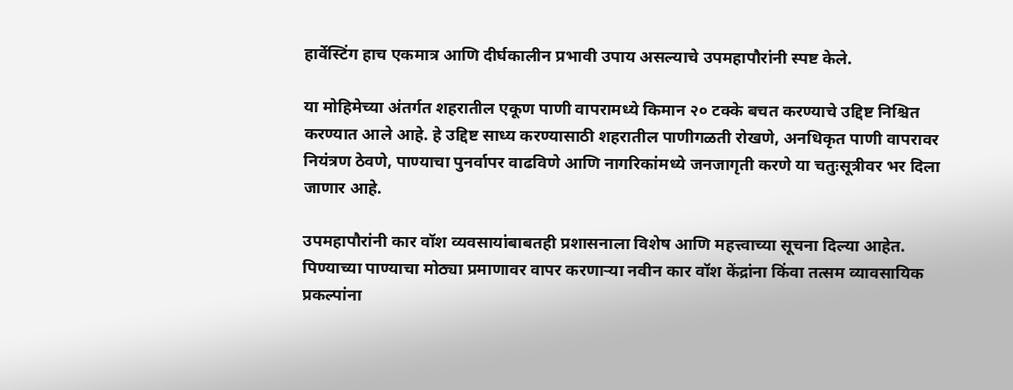हार्वेस्टिंग हाच एकमात्र आणि दीर्घकालीन प्रभावी उपाय असल्याचे उपमहापौरांनी स्पष्ट केले.

या मोहिमेच्या अंतर्गत शहरातील एकूण पाणी वापरामध्ये किमान २० टक्के बचत करण्याचे उद्दिष्ट निश्चित करण्यात आले आहे. हे उद्दिष्ट साध्य करण्यासाठी शहरातील पाणीगळती रोखणे, अनधिकृत पाणी वापरावर नियंत्रण ठेवणे, पाण्याचा पुनर्वापर वाढविणे आणि नागरिकांमध्ये जनजागृती करणे या चतुःसूत्रीवर भर दिला जाणार आहे.

उपमहापौरांनी कार वॉश व्यवसायांबाबतही प्रशासनाला विशेष आणि महत्त्वाच्या सूचना दिल्या आहेत. पिण्याच्या पाण्याचा मोठ्या प्रमाणावर वापर करणाऱ्या नवीन कार वॉश केंद्रांना किंवा तत्सम व्यावसायिक प्रकल्पांना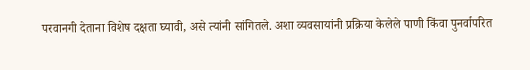परवानगी देताना विशेष दक्षता घ्यावी, असे त्यांनी सांगितले. अशा व्यवसायांनी प्रक्रिया केलेले पाणी किंवा पुनर्वापरित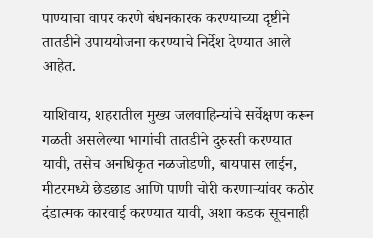पाण्याचा वापर करणे बंधनकारक करण्याच्या दृष्टीने तातडीने उपाययोजना करण्याचे निर्देश देण्यात आले आहेत.

याशिवाय, शहरातील मुख्य जलवाहिन्यांचे सर्वेक्षण करून गळती असलेल्या भागांची तातडीने दुरुस्ती करण्यात यावी, तसेच अनधिकृत नळजोडणी, बायपास लाईन, मीटरमध्ये छेडछाड आणि पाणी चोरी करणाऱ्यांवर कठोर दंडात्मक कारवाई करण्यात यावी, अशा कडक सूचनाही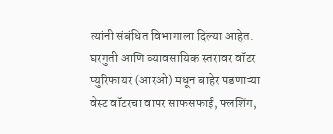त्यांनी संबंधित विभागाला दिल्या आहेत. घरगुती आणि व्यावसायिक स्तरावर वॉटर प्युरिफायर (आरओ) मधून बाहेर पडणाऱ्या वेस्ट वॉटरचा वापर साफसफाई, फ्लशिंग,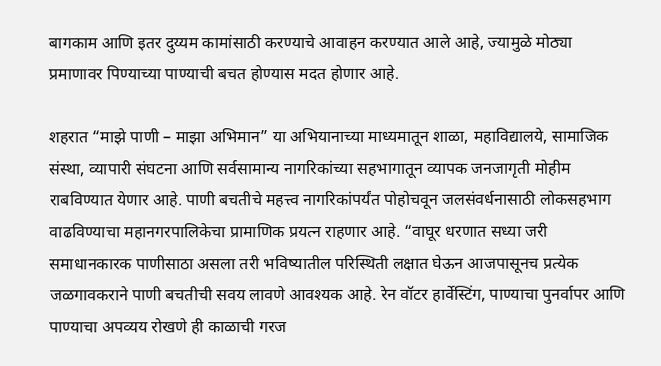बागकाम आणि इतर दुय्यम कामांसाठी करण्याचे आवाहन करण्यात आले आहे, ज्यामुळे मोठ्या प्रमाणावर पिण्याच्या पाण्याची बचत होण्यास मदत होणार आहे.

शहरात “माझे पाणी – माझा अभिमान” या अभियानाच्या माध्यमातून शाळा, महाविद्यालये, सामाजिक संस्था, व्यापारी संघटना आणि सर्वसामान्य नागरिकांच्या सहभागातून व्यापक जनजागृती मोहीम राबविण्यात येणार आहे. पाणी बचतीचे महत्त्व नागरिकांपर्यंत पोहोचवून जलसंवर्धनासाठी लोकसहभाग वाढविण्याचा महानगरपालिकेचा प्रामाणिक प्रयत्न राहणार आहे. “वाघूर धरणात सध्या जरी समाधानकारक पाणीसाठा असला तरी भविष्यातील परिस्थिती लक्षात घेऊन आजपासूनच प्रत्येक जळगावकराने पाणी बचतीची सवय लावणे आवश्यक आहे. रेन वॉटर हार्वेस्टिंग, पाण्याचा पुनर्वापर आणि पाण्याचा अपव्यय रोखणे ही काळाची गरज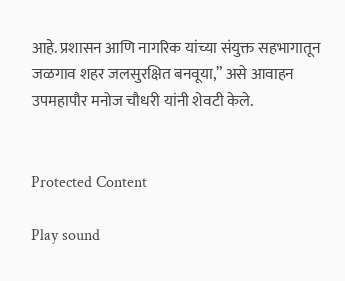आहे. प्रशासन आणि नागरिक यांच्या संयुक्त सहभागातून जळगाव शहर जलसुरक्षित बनवूया,” असे आवाहन उपमहापौर मनोज चौधरी यांनी शेवटी केले.


Protected Content

Play sound